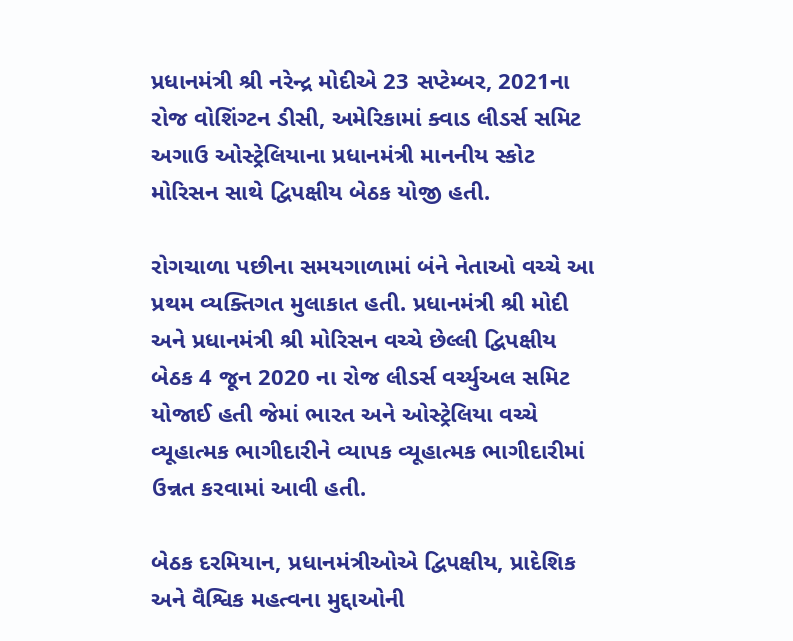પ્રધાનમંત્રી શ્રી નરેન્દ્ર મોદીએ 23 સપ્ટેમ્બર, 2021ના રોજ વોશિંગ્ટન ડીસી, અમેરિકામાં ક્વાડ લીડર્સ સમિટ અગાઉ ઓસ્ટ્રેલિયાના પ્રધાનમંત્રી માનનીય સ્કોટ મોરિસન સાથે દ્વિપક્ષીય બેઠક યોજી હતી.

રોગચાળા પછીના સમયગાળામાં બંને નેતાઓ વચ્ચે આ પ્રથમ વ્યક્તિગત મુલાકાત હતી. પ્રધાનમંત્રી શ્રી મોદી અને પ્રધાનમંત્રી શ્રી મોરિસન વચ્ચે છેલ્લી દ્વિપક્ષીય બેઠક 4 જૂન 2020 ના રોજ લીડર્સ વર્ચ્યુઅલ સમિટ યોજાઈ હતી જેમાં ભારત અને ઓસ્ટ્રેલિયા વચ્ચે વ્યૂહાત્મક ભાગીદારીને વ્યાપક વ્યૂહાત્મક ભાગીદારીમાં ઉન્નત કરવામાં આવી હતી.

બેઠક દરમિયાન, પ્રધાનમંત્રીઓએ દ્વિપક્ષીય, પ્રાદેશિક અને વૈશ્વિક મહત્વના મુદ્દાઓની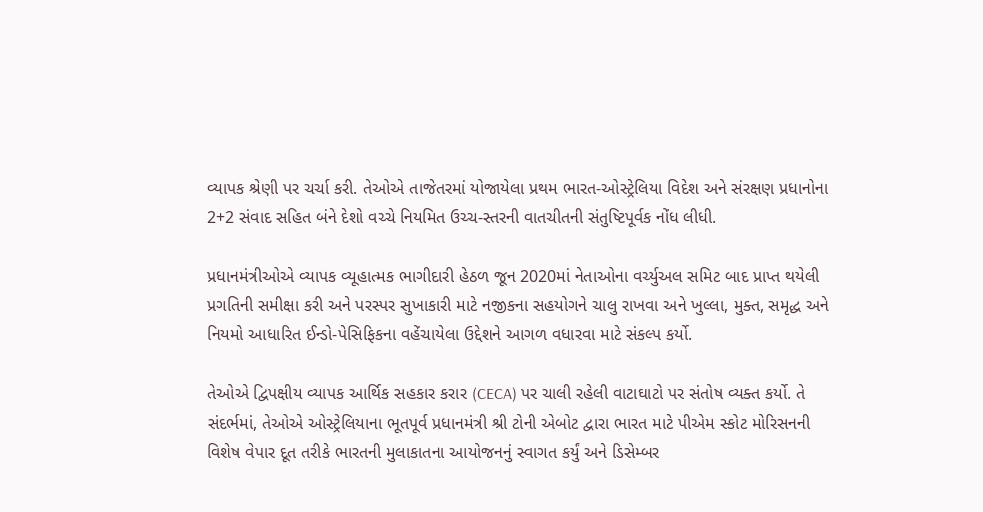વ્યાપક શ્રેણી પર ચર્ચા કરી. તેઓએ તાજેતરમાં યોજાયેલા પ્રથમ ભારત-ઓસ્ટ્રેલિયા વિદેશ અને સંરક્ષણ પ્રધાનોના 2+2 સંવાદ સહિત બંને દેશો વચ્ચે નિયમિત ઉચ્ચ-સ્તરની વાતચીતની સંતુષ્ટિપૂર્વક નોંધ લીધી.

પ્રધાનમંત્રીઓએ વ્યાપક વ્યૂહાત્મક ભાગીદારી હેઠળ જૂન 2020માં નેતાઓના વર્ચ્યુઅલ સમિટ બાદ પ્રાપ્ત થયેલી પ્રગતિની સમીક્ષા કરી અને પરસ્પર સુખાકારી માટે નજીકના સહયોગને ચાલુ રાખવા અને ખુલ્લા, મુક્ત, સમૃદ્ધ અને નિયમો આધારિત ઈન્ડો-પેસિફિકના વહેંચાયેલા ઉદ્દેશને આગળ વધારવા માટે સંકલ્પ કર્યો.

તેઓએ દ્વિપક્ષીય વ્યાપક આર્થિક સહકાર કરાર (CECA) પર ચાલી રહેલી વાટાઘાટો પર સંતોષ વ્યક્ત કર્યો. તે સંદર્ભમાં, તેઓએ ઓસ્ટ્રેલિયાના ભૂતપૂર્વ પ્રધાનમંત્રી શ્રી ટોની એબોટ દ્વારા ભારત માટે પીએમ સ્કોટ મોરિસનની વિશેષ વેપાર દૂત તરીકે ભારતની મુલાકાતના આયોજનનું સ્વાગત કર્યું અને ડિસેમ્બર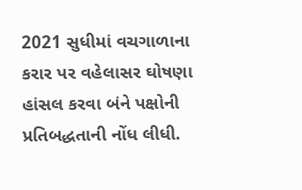2021 સુધીમાં વચગાળાના કરાર પર વહેલાસર ઘોષણા હાંસલ કરવા બંને પક્ષોની પ્રતિબદ્ધતાની નોંધ લીધી.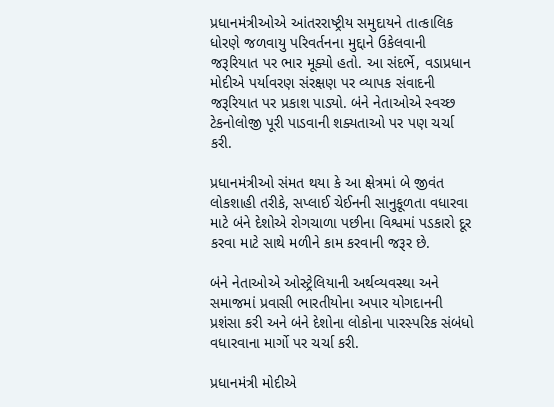પ્રધાનમંત્રીઓએ આંતરરાષ્ટ્રીય સમુદાયને તાત્કાલિક ધોરણે જળવાયુ પરિવર્તનના મુદ્દાને ઉકેલવાની જરૂરિયાત પર ભાર મૂક્યો હતો. આ સંદર્ભે, વડાપ્રધાન મોદીએ પર્યાવરણ સંરક્ષણ પર વ્યાપક સંવાદની જરૂરિયાત પર પ્રકાશ પાડ્યો. બંને નેતાઓએ સ્વચ્છ ટેકનોલોજી પૂરી પાડવાની શક્યતાઓ પર પણ ચર્ચા કરી.

પ્રધાનમંત્રીઓ સંમત થયા કે આ ક્ષેત્રમાં બે જીવંત લોકશાહી તરીકે, સપ્લાઈ ચેઈનની સાનુકૂળતા વધારવા માટે બંને દેશોએ રોગચાળા પછીના વિશ્વમાં પડકારો દૂર કરવા માટે સાથે મળીને કામ કરવાની જરૂર છે.

બંને નેતાઓએ ઓસ્ટ્રેલિયાની અર્થવ્યવસ્થા અને સમાજમાં પ્રવાસી ભારતીયોના અપાર યોગદાનની પ્રશંસા કરી અને બંને દેશોના લોકોના પારસ્પરિક સંબંધો વધારવાના માર્ગો પર ચર્ચા કરી.

પ્રધાનમંત્રી મોદીએ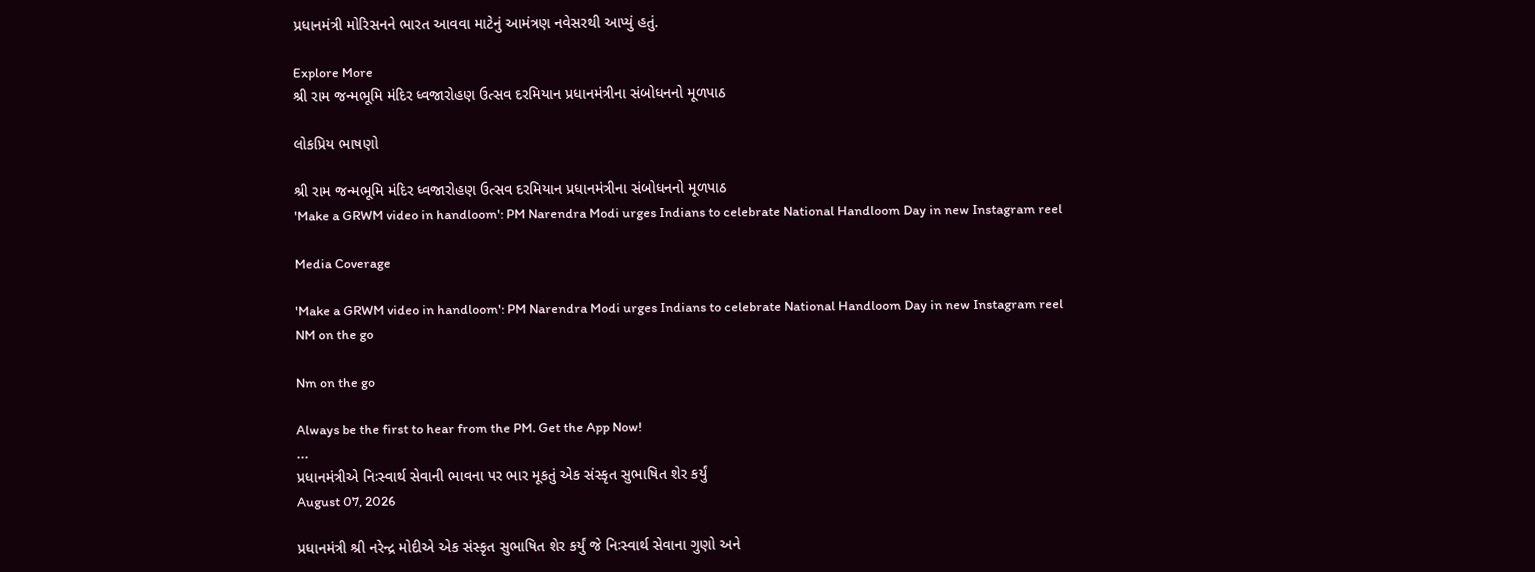પ્રધાનમંત્રી મોરિસનને ભારત આવવા માટેનું આમંત્રણ નવેસરથી આપ્યું હતું.

Explore More
શ્રી રામ જન્મભૂમિ મંદિર ધ્વજારોહણ ઉત્સવ દરમિયાન પ્રધાનમંત્રીના સંબોધનનો મૂળપાઠ

લોકપ્રિય ભાષણો

શ્રી રામ જન્મભૂમિ મંદિર ધ્વજારોહણ ઉત્સવ દરમિયાન પ્રધાનમંત્રીના સંબોધનનો મૂળપાઠ
'Make a GRWM video in handloom': PM Narendra Modi urges Indians to celebrate National Handloom Day in new Instagram reel

Media Coverage

'Make a GRWM video in handloom': PM Narendra Modi urges Indians to celebrate National Handloom Day in new Instagram reel
NM on the go

Nm on the go

Always be the first to hear from the PM. Get the App Now!
...
પ્રધાનમંત્રીએ નિઃસ્વાર્થ સેવાની ભાવના પર ભાર મૂકતું એક સંસ્કૃત સુભાષિત શેર કર્યું
August 07, 2026

પ્રધાનમંત્રી શ્રી નરેન્દ્ર મોદીએ એક સંસ્કૃત સુભાષિત શેર કર્યું જે નિઃસ્વાર્થ સેવાના ગુણો અને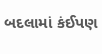બદલામાં કંઈપણ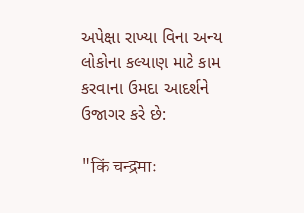અપેક્ષા રાખ્યા વિના અન્ય લોકોના કલ્યાણ માટે કામ કરવાના ઉમદા આદર્શને ઉજાગર કરે છે:

"किं चन्द्रमाः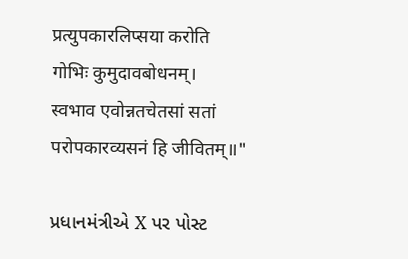प्रत्युपकारलिप्सया करोति गोभिः कुमुदावबोधनम्।
स्वभाव एवोन्नतचेतसां सतां परोपकारव्यसनं हि जीवितम्॥"

પ્રધાનમંત્રીએ X પર પોસ્ટ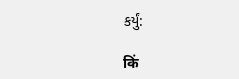કર્યું:

किं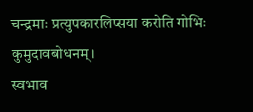चन्द्रमाः प्रत्युपकारलिप्सया करोति गोभिः कुमुदावबोधनम्।
स्वभाव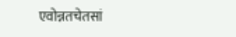एवोन्नतचेतसां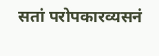सतां परोपकारव्यसनं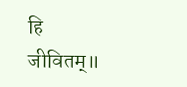हि जीवितम्॥